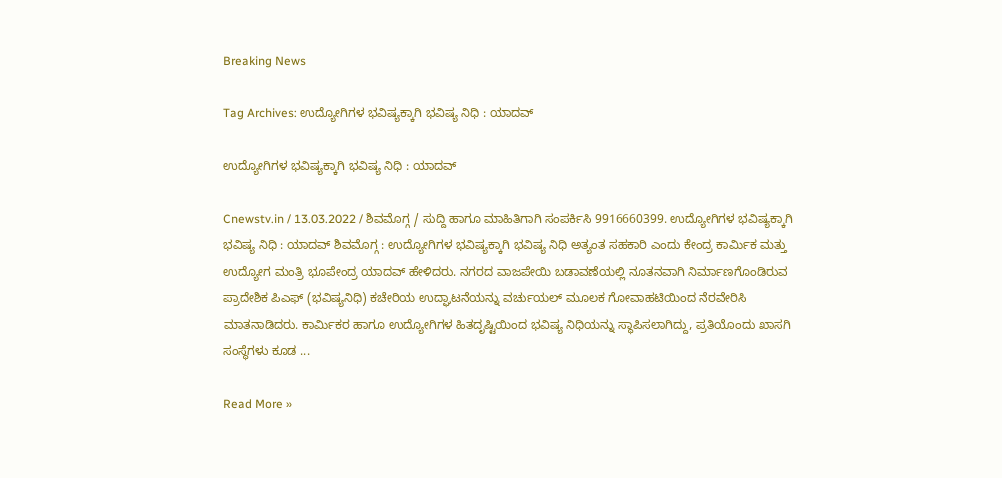Breaking News

Tag Archives: ಉದ್ಯೋಗಿಗಳ ಭವಿಷ್ಯಕ್ಕಾಗಿ ಭವಿಷ್ಯ ನಿಧಿ : ಯಾದವ್

ಉದ್ಯೋಗಿಗಳ ಭವಿಷ್ಯಕ್ಕಾಗಿ ಭವಿಷ್ಯ ನಿಧಿ : ಯಾದವ್

Cnewstv.in / 13.03.2022 / ಶಿವಮೊಗ್ಗ / ಸುದ್ದಿ ಹಾಗೂ ಮಾಹಿತಿಗಾಗಿ ಸಂಪರ್ಕಿಸಿ 9916660399. ಉದ್ಯೋಗಿಗಳ ಭವಿಷ್ಯಕ್ಕಾಗಿ ಭವಿಷ್ಯ ನಿಧಿ : ಯಾದವ್ ಶಿವಮೊಗ್ಗ : ಉದ್ಯೋಗಿಗಳ ಭವಿಷ್ಯಕ್ಕಾಗಿ ಭವಿಷ್ಯ ನಿಧಿ ಅತ್ಯಂತ ಸಹಕಾರಿ ಎಂದು ಕೇಂದ್ರ ಕಾರ್ಮಿಕ ಮತ್ತು ಉದ್ಯೋಗ ಮಂತ್ರಿ ಭೂಪೇಂದ್ರ ಯಾದವ್ ಹೇಳಿದರು. ನಗರದ ವಾಜಪೇಯಿ ಬಡಾವಣೆಯಲ್ಲಿ ನೂತನವಾಗಿ ನಿರ್ಮಾಣಗೊಂಡಿರುವ ಪ್ರಾದೇಶಿಕ ಪಿಎಫ್ (ಭವಿಷ್ಯನಿಧಿ) ಕಚೇರಿಯ ಉದ್ಘಾಟನೆಯನ್ನು ವರ್ಚುಯಲ್ ಮೂಲಕ ಗೋವಾಹಟಿಯಿಂದ ನೆರವೇರಿಸಿ ಮಾತನಾಡಿದರು. ಕಾರ್ಮಿಕರ ಹಾಗೂ ಉದ್ಯೋಗಿಗಳ ಹಿತದೃಷ್ಟಿಯಿಂದ ಭವಿಷ್ಯ ನಿಧಿಯನ್ನು ಸ್ಥಾಪಿಸಲಾಗಿದ್ದು, ಪ್ರತಿಯೊಂದು ಖಾಸಗಿ ಸಂಸ್ಥೆಗಳು ಕೂಡ ...

Read More »